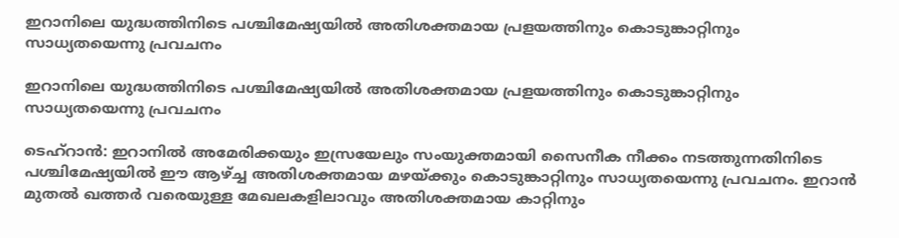ഇറാനിലെ യുദ്ധത്തിനിടെ പശ്ചിമേഷ്യയില്‍ അതിശക്തമായ പ്രളയത്തിനും കൊടുങ്കാറ്റിനും സാധ്യതയെന്നു പ്രവചനം

ഇറാനിലെ യുദ്ധത്തിനിടെ പശ്ചിമേഷ്യയില്‍ അതിശക്തമായ പ്രളയത്തിനും കൊടുങ്കാറ്റിനും സാധ്യതയെന്നു പ്രവചനം

ടെഹ്‌റാന്‍: ഇറാനില്‍ അമേരിക്കയും ഇസ്രയേലും സംയുക്തമായി സൈനീക നീക്കം നടത്തുന്നതിനിടെ പശ്ചിമേഷ്യയില്‍ ഈ ആഴ്ച്ച അതിശക്തമായ മഴയ്ക്കും കൊടുങ്കാറ്റിനും സാധ്യതയെന്നു പ്രവചനം. ഇറാന്‍ മുതല്‍ ഖത്തര്‍ വരെയുള്ള മേഖലകളിലാവും അതിശക്തമായ കാറ്റിനും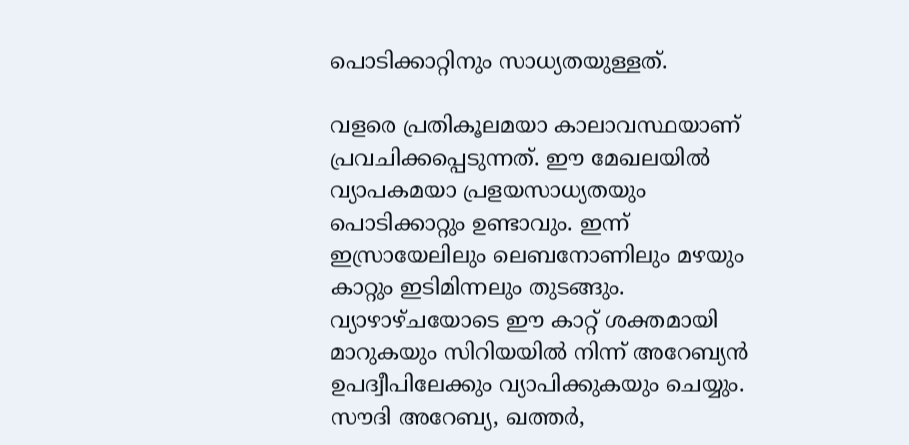പൊടിക്കാറ്റിനും സാധ്യതയുള്ളത്.

വളരെ പ്രതികൂലമയാ കാലാവസ്ഥയാണ് പ്രവചിക്കപ്പെടുന്നത്. ഈ മേഖലയില്‍ വ്യാപകമയാ പ്രളയസാധ്യതയും പൊടിക്കാറ്റും ഉണ്ടാവും. ഇന്ന് ഇസ്രായേലിലും ലെബനോണിലും മഴയും കാറ്റും ഇടിമിന്നലും തുടങ്ങും. വ്യാഴാഴ്ചയോടെ ഈ കാറ്റ് ശക്തമായി മാറുകയും സിറിയയില്‍ നിന്ന് അറേബ്യന്‍ ഉപദ്വീപിലേക്കും വ്യാപിക്കുകയും ചെയ്യും. സൗദി അറേബ്യ, ഖത്തര്‍,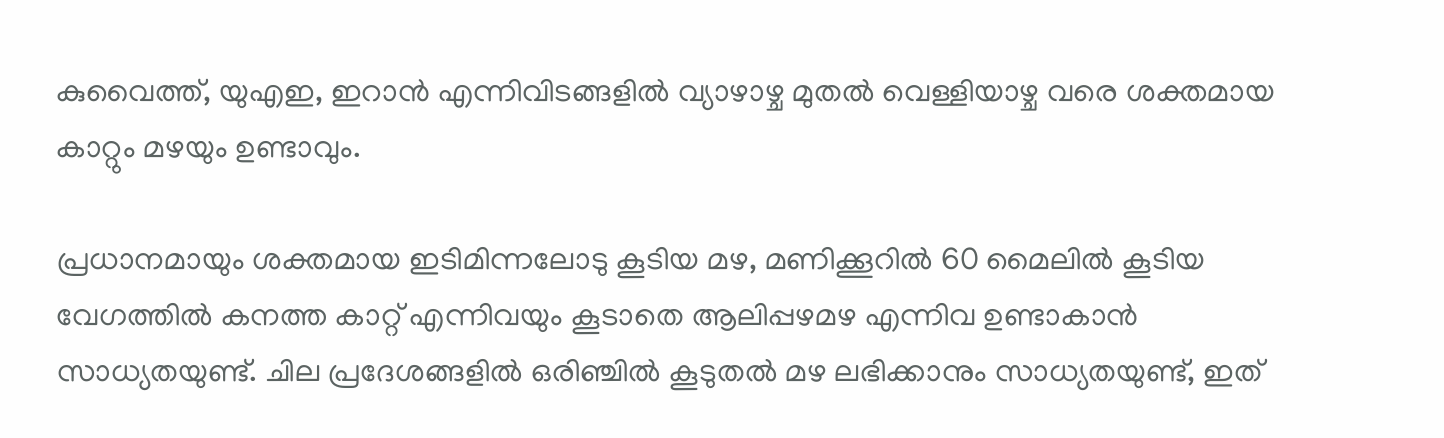കുവൈത്ത്, യുഎഇ, ഇറാന്‍ എന്നിവിടങ്ങളില്‍ വ്യാഴാഴ്ച മുതല്‍ വെള്ളിയാഴ്ച വരെ ശക്തമായ കാറ്റും മഴയും ഉണ്ടാവും.

പ്രധാനമായും ശക്തമായ ഇടിമിന്നലോടു കൂടിയ മഴ, മണിക്കൂറില്‍ 60 മൈലില്‍ കൂടിയ വേഗത്തില്‍ കനത്ത കാറ്റ് എന്നിവയും കൂടാതെ ആലിപ്പഴമഴ എന്നിവ ഉണ്ടാകാന്‍ സാധ്യതയുണ്ട്. ചില പ്രദേശങ്ങളില്‍ ഒരിഞ്ചില്‍ കൂടുതല്‍ മഴ ലഭിക്കാനും സാധ്യതയുണ്ട്, ഇത്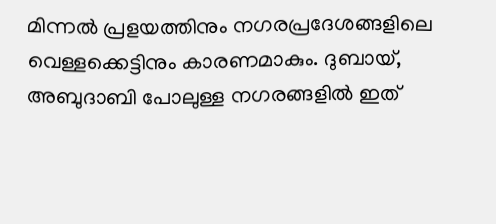മിന്നല്‍ പ്രളയത്തിനും നഗരപ്രദേശങ്ങളിലെ വെള്ളക്കെട്ടിനും കാരണമാകും. ദുബായ്, അബുദാബി പോലുള്ള നഗരങ്ങളില്‍ ഇത്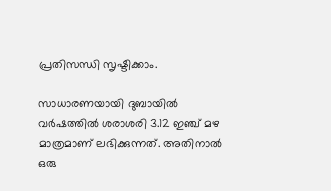പ്രതിസന്ധി സൃഷ്ടിക്കാം.

സാധാരണയായി ദുബായില്‍ വര്‍ഷത്തില്‍ ശരാശരി 3.12 ഇഞ്ച് മഴ മാത്രമാണ് ലഭിക്കുന്നത്. അതിനാല്‍ ഒരു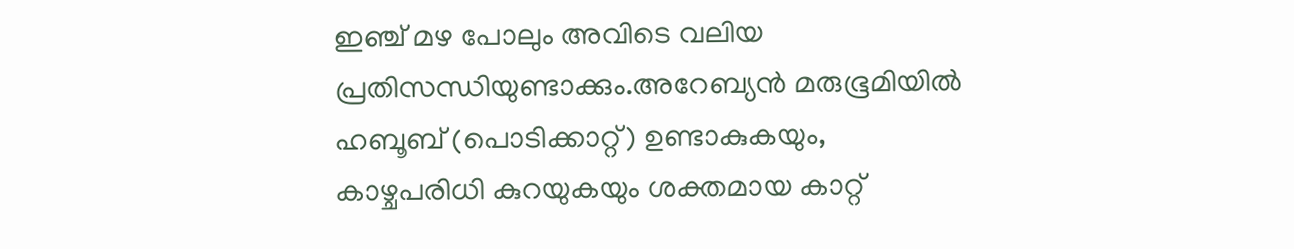ഇഞ്ച് മഴ പോലും അവിടെ വലിയ പ്രതിസന്ധിയുണ്ടാക്കും.അറേബ്യന്‍ മരുഭൂമിയില്‍ ഹബൂബ് (പൊടിക്കാറ്റ്) ഉണ്ടാകുകയും, കാഴ്ചപരിധി കുറയുകയും ശക്തമായ കാറ്റ്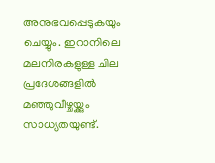അനുഭവപ്പെടുകയും ചെയ്യും. ഇറാനിലെ മലനിരകളുള്ള ചില പ്രദേശങ്ങളില്‍ മഞ്ഞുവീഴ്ചയ്ക്കും സാധ്യതയുണ്ട്.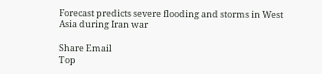Forecast predicts severe flooding and storms in West Asia during Iran war

Share Email
Top